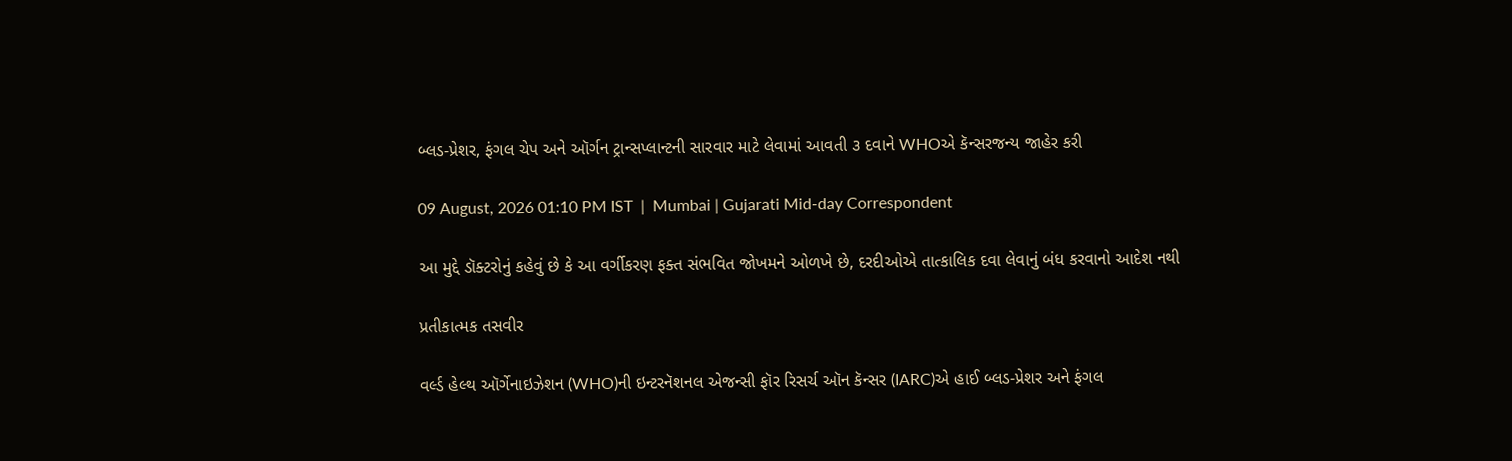બ્લડ-પ્રેશર, ફંગલ ચેપ અને ઑર્ગન ટ્રાન્સપ્લાન્ટની સારવાર માટે લેવામાં આવતી ૩ દવાને WHOએ કૅન્સરજન્ય જાહેર કરી

09 August, 2026 01:10 PM IST  |  Mumbai | Gujarati Mid-day Correspondent

આ મુદ્દે ડૉક્ટરોનું કહેવું છે કે આ વર્ગીકરણ ફક્ત સંભવિત જોખમને ઓળખે છે, દરદીઓએ તાત્કાલિક દવા લેવાનું બંધ કરવાનો આદેશ નથી

પ્રતીકાત્મક તસવીર

વર્લ્ડ હેલ્થ ઑર્ગેનાઇઝેશન (WHO)ની ઇન્ટરનૅશનલ એજન્સી ફૉર રિસર્ચ ઑન કૅન્સર (IARC)એ હાઈ બ્લડ-પ્રેશર અને ફંગલ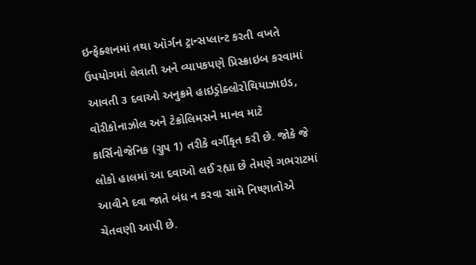ઇન્ફેક્શનમાં તથા ઑર્ગન ટ્રાન્સપ્લાન્ટ કરતી વખતે ઉપયોગમાં લેવાતી અને વ્યાપકપણે પ્રિસ્ક્રાઇબ કરવામાં આવતી ૩ દવાઓ અનુક્રમે હાઇડ્રોક્લોરોથિયાઝાઇડ, વોરીકોનાઝોલ અને ટેક્રોલિમસને માનવ માટે કાર્સિનોજેનિક (ગ્રુપ 1) તરીકે વર્ગીકૃત કરી છે. જોકે જે લોકો હાલમાં આ દવાઓ લઈ રહ્યા છે તેમણે ગભરાટમાં આવીને દવા જાતે બંધ ન કરવા સામે નિષ્ણાતોએ ચેતવણી આપી છે.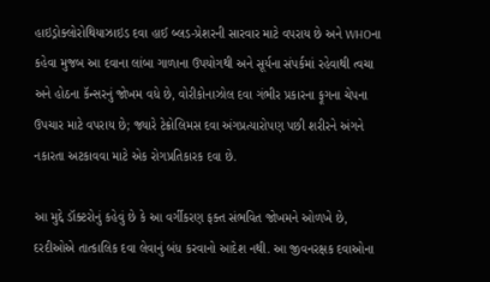હાઇડ્રોક્લોરોથિયાઝાઇડ દવા હાઈ બ્લડ-પ્રેશરની સારવાર માટે વપરાય છે અને WHOના કહેવા મુજબ આ દવાના લાંબા ગાળાના ઉપયોગથી અને સૂર્યના સંપર્કમાં રહેવાથી ત્વચા અને હોઠના કૅન્સરનું જોખમ વધે છે, વોરીકોનાઝોલ દવા ગંભીર પ્રકારના ફૂગના ચેપના ઉપચાર માટે વપરાય છે; જ્યારે ટેક્રોલિમસ દવા અંગપ્રત્યારોપણ પછી શરીરને અંગને નકારતા અટકાવવા માટે એક રોગપ્રતિકારક દવા છે.

આ મુદ્દે ડૉક્ટરોનું કહેવું છે કે આ વર્ગીકરણ ફક્ત સંભવિત જોખમને ઓળખે છે, દરદીઓએ તાત્કાલિક દવા લેવાનું બંધ કરવાનો આદેશ નથી. આ જીવનરક્ષક દવાઓના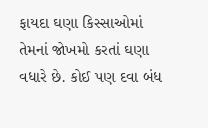ફાયદા ઘણા કિસ્સાઓમાં તેમનાં જોખમો કરતાં ઘણા વધારે છે. કોઈ પણ દવા બંધ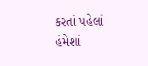કરતાં પહેલાં હંમેશાં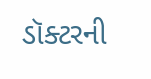ડૉક્ટરની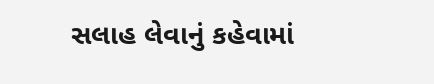સલાહ લેવાનું કહેવામાં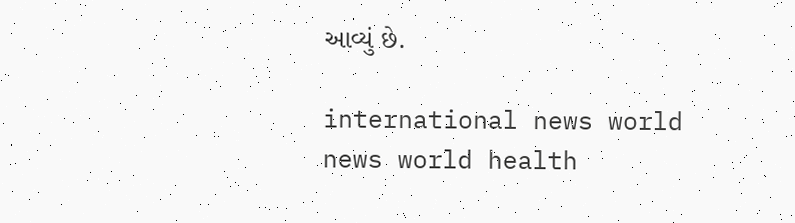આવ્યું છે.

international news world news world health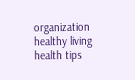organization healthy living health tips